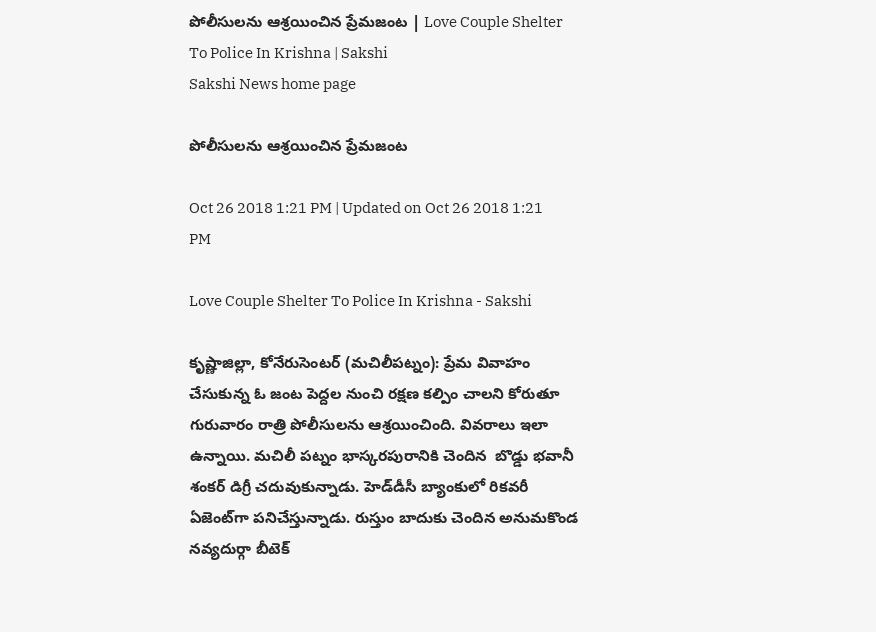పోలీసులను ఆశ్రయించిన ప్రేమజంట | Love Couple Shelter To Police In Krishna | Sakshi
Sakshi News home page

పోలీసులను ఆశ్రయించిన ప్రేమజంట

Oct 26 2018 1:21 PM | Updated on Oct 26 2018 1:21 PM

Love Couple Shelter To Police In Krishna - Sakshi

కృష్ణాజిల్లా, కోనేరుసెంటర్‌ (మచిలీపట్నం): ప్రేమ వివాహం చేసుకున్న ఓ జంట పెద్దల నుంచి రక్షణ కల్పిం చాలని కోరుతూ గురువారం రాత్రి పోలీసులను ఆశ్రయించింది. వివరాలు ఇలా ఉన్నాయి. మచిలీ పట్నం భాస్కరపురానికి చెందిన  బొడ్డు భవానీ శంకర్‌ డిగ్రీ చదువుకున్నాడు. హెడ్‌డీసీ బ్యాంకులో రికవరీ ఏజెంట్‌గా పనిచేస్తున్నాడు. రుస్తుం బాదుకు చెందిన అనుమకొండ నవ్యదుర్గా బీటెక్‌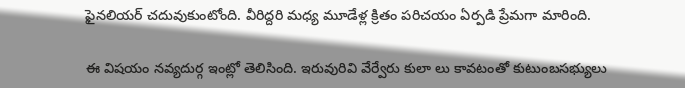ఫైనలియర్‌ చదువుకుంటోంది. వీరిద్దరి మధ్య మూడేళ్ల క్రితం పరిచయం ఏర్పడి ప్రేమగా మారింది.

ఈ విషయం నవ్యదుర్గ ఇంట్లో తెలిసింది. ఇరువురివి వేర్వేరు కులా లు కావటంతో కుటుంబసభ్యులు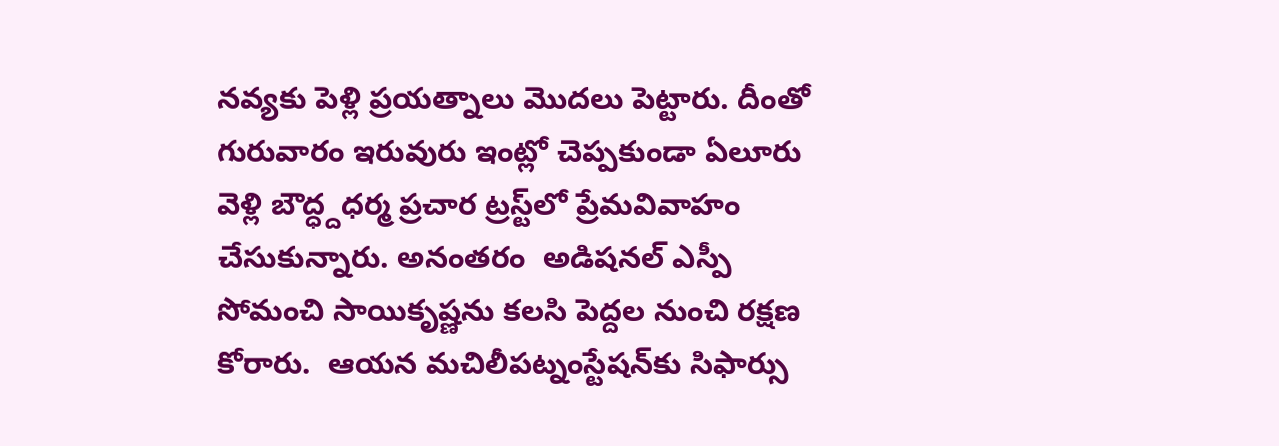నవ్యకు పెళ్లి ప్రయత్నాలు మొదలు పెట్టారు. దీంతో గురువారం ఇరువురు ఇంట్లో చెప్పకుండా ఏలూరు వెళ్లి బౌద్ధ్దధర్మ ప్రచార ట్రస్ట్‌లో ప్రేమవివాహం చేసుకున్నారు. అనంతరం  అడిషనల్‌ ఎస్పీ సోమంచి సాయికృష్ణను కలసి పెద్దల నుంచి రక్షణ కోరారు.  ఆయన మచిలీపట్నంస్టేషన్‌కు సిఫార్సు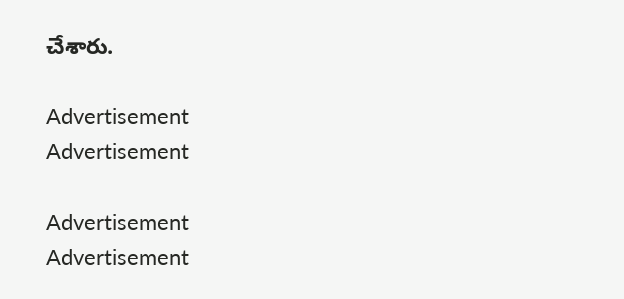చేశారు.

Advertisement
Advertisement

Advertisement
Advertisement